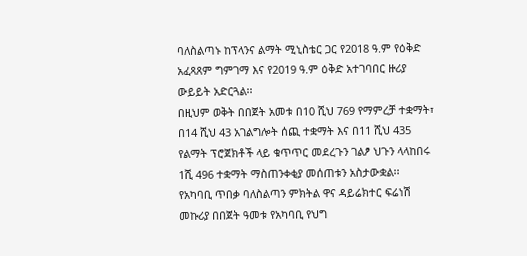ባለስልጣኑ ከፕላንና ልማት ሚኒስቴር ጋር የ2018 ዓ.ም የዕቅድ አፈጻጸም ግምገማ እና የ2019 ዓ.ም ዕቅድ አተገባበር ዙሪያ ውይይት አድርጓል፡፡
በዚህም ወቅት በበጀት አመቱ በ10 ሺህ 769 የማምረቻ ተቋማት፣ በ14 ሺህ 43 አገልግሎት ሰጪ ተቋማት እና በ11 ሺህ 435 የልማት ፕሮጀክቶች ላይ ቁጥጥር መደረጉን ገልፆ ህጉን ላላከበሩ 1ሺ 496 ተቋማት ማስጠንቀቂያ መሰጠቱን አስታውቋል፡፡
የአካባቢ ጥበቃ ባለስልጣን ምክትል ዋና ዳይሬክተር ፍሬነሽ መኩሪያ በበጀት ዓመቱ የአካባቢ የህግ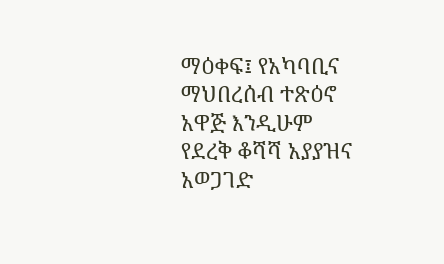ማዕቀፍ፤ የአካባቢና ማህበረሰብ ተጽዕኖ አዋጅ እንዲሁም የደረቅ ቆሻሻ አያያዝና አወጋገድ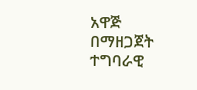አዋጅ በማዘጋጀት ተግባራዊ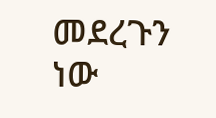መደረጉን ነው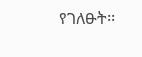የገለፁት፡፡